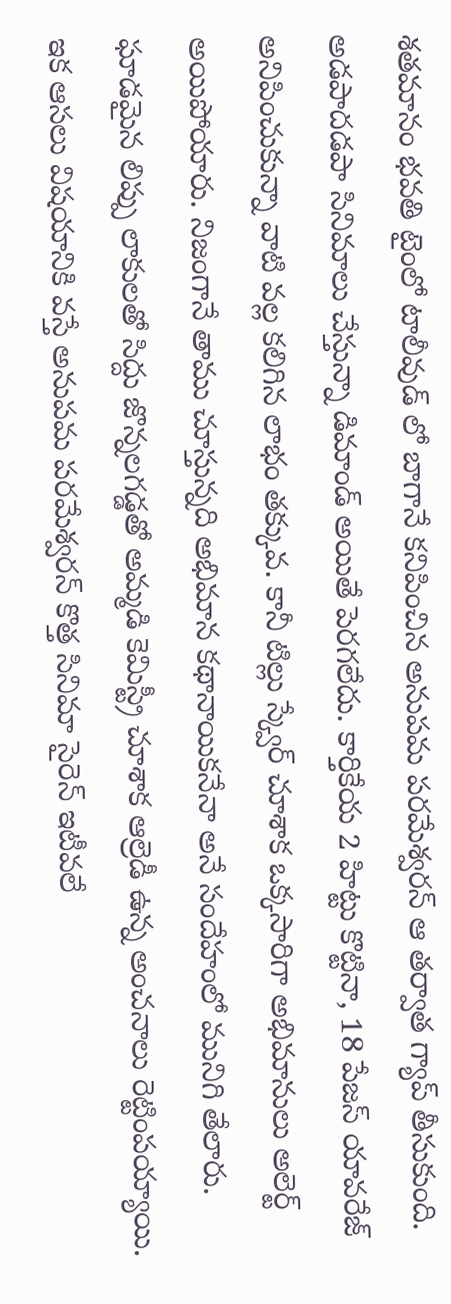శతమానం భవతి టైంలో టాలీవుడ్ లో బాగానే కనిపించిన అనుపమ పరమేశ్వరన్ ఆ తర్వాత గ్యాప్ తీసుకుంది. అడపాదడపా సినిమాలు చేస్తున్నా డిమాండ్ అయితే పెరగలేదు. కార్తికేయ 2 హిట్టు కొట్టినా, 18 పేజస్ యావరేజ్ అనిపించుకున్నా వాటి వల్ల కలిగిన లాభం తక్కువ. కానీ టిల్లు స్క్వేర్ చూశాక ఒక్కసారిగా అభిమానులు అలెర్ట్ అయిపోయారు. నిజంగానే తాము చూస్తున్నది అభిమాన కథానాయికనేనా అనే సందేహంలో మునిగి తేలారు. ఘాడమైన లిప్పు లాకులతో సిద్దు జొన్నలగడ్డతో అమ్మడి కెమిస్ట్రీ చూశాక ఆల్రెడీ ఉన్న అంచనాలు రెట్టింపయ్యాయి.
ఇక ఆసలు విషయానికి వస్తే అనుపమ పరమేశ్వరన్ కొత్త సినిమా సైరెన్ ఇటీవలే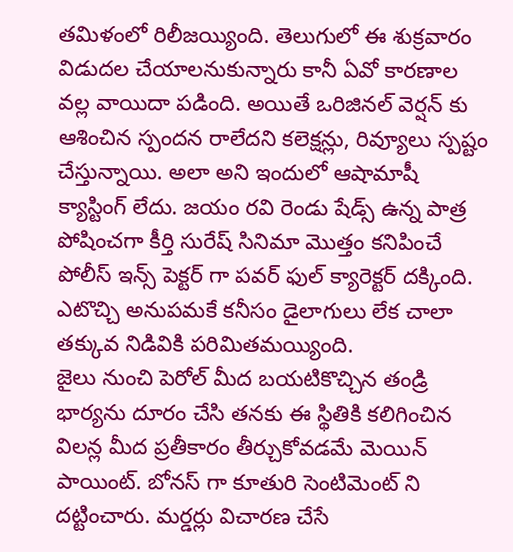తమిళంలో రిలీజయ్యింది. తెలుగులో ఈ శుక్రవారం విడుదల చేయాలనుకున్నారు కానీ ఏవో కారణాల వల్ల వాయిదా పడింది. అయితే ఒరిజినల్ వెర్షన్ కు ఆశించిన స్పందన రాలేదని కలెక్షన్లు, రివ్యూలు స్పష్టం చేస్తున్నాయి. అలా అని ఇందులో ఆషామాషీ క్యాస్టింగ్ లేదు. జయం రవి రెండు షేడ్స్ ఉన్న పాత్ర పోషించగా కీర్తి సురేష్ సినిమా మొత్తం కనిపించే పోలీస్ ఇన్స్ పెక్టర్ గా పవర్ ఫుల్ క్యారెక్టర్ దక్కింది. ఎటొచ్చి అనుపమకే కనీసం డైలాగులు లేక చాలా తక్కువ నిడివికి పరిమితమయ్యింది.
జైలు నుంచి పెరోల్ మీద బయటికొచ్చిన తండ్రి భార్యను దూరం చేసి తనకు ఈ స్థితికి కలిగించిన విలన్ల మీద ప్రతీకారం తీర్చుకోవడమే మెయిన్ పాయింట్. బోనస్ గా కూతురి సెంటిమెంట్ ని దట్టించారు. మర్డర్లు విచారణ చేసే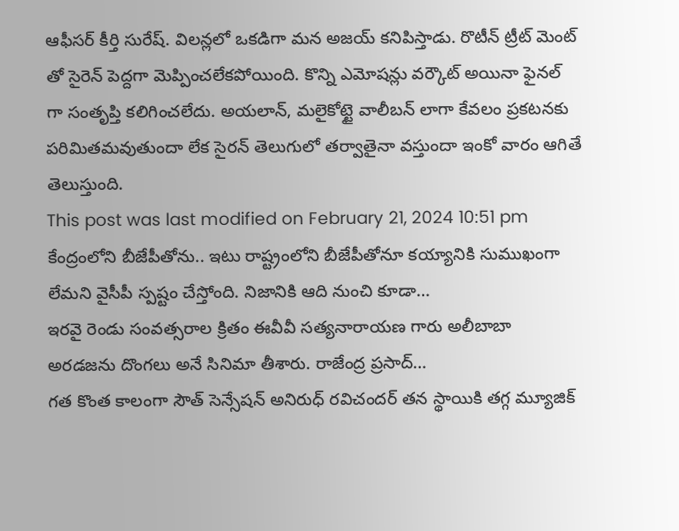ఆఫీసర్ కీర్తి సురేష్. విలన్లలో ఒకడిగా మన అజయ్ కనిపిస్తాడు. రొటీన్ ట్రీట్ మెంట్ తో సైరెన్ పెద్దగా మెప్పించలేకపోయింది. కొన్ని ఎమోషన్లు వర్కౌట్ అయినా ఫైనల్ గా సంతృప్తి కలిగించలేదు. అయలాన్, మలైకోట్టై వాలీబన్ లాగా కేవలం ప్రకటనకు పరిమితమవుతుందా లేక సైరన్ తెలుగులో తర్వాతైనా వస్తుందా ఇంకో వారం ఆగితే తెలుస్తుంది.
This post was last modified on February 21, 2024 10:51 pm
కేంద్రంలోని బీజేపీతోను.. ఇటు రాష్ట్రంలోని బీజేపీతోనూ కయ్యానికి సుముఖంగా లేమని వైసీపీ స్పష్టం చేస్తోంది. నిజానికి ఆది నుంచి కూడా…
ఇరవై రెండు సంవత్సరాల క్రితం ఈవీవీ సత్యనారాయణ గారు అలీబాబా అరడజను దొంగలు అనే సినిమా తీశారు. రాజేంద్ర ప్రసాద్…
గత కొంత కాలంగా సౌత్ సెన్సేషన్ అనిరుధ్ రవిచందర్ తన స్థాయికి తగ్గ మ్యూజిక్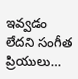ఇవ్వడం లేదని సంగీత ప్రియులు…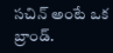సచిన్ అంటే ఒక బ్రాండ్.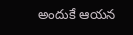అందుకే ఆయన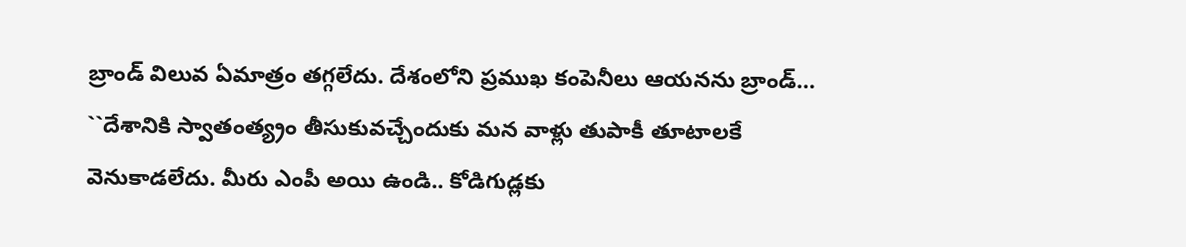బ్రాండ్ విలువ ఏమాత్రం తగ్గలేదు. దేశంలోని ప్రముఖ కంపెనీలు ఆయనను బ్రాండ్…
``దేశానికి స్వాతంత్య్రం తీసుకువచ్చేందుకు మన వాళ్లు తుపాకీ తూటాలకే వెనుకాడలేదు. మీరు ఎంపీ అయి ఉండి.. కోడిగుడ్లకు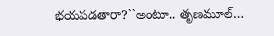భయపడతారా?``అంటూ.. తృణమూల్…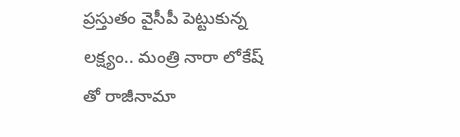ప్రస్తుతం వైసీపీ పెట్టుకున్న లక్ష్యం.. మంత్రి నారా లోకేష్ తో రాజీనామా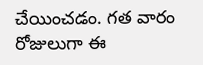చేయించడం. గత వారం రోజులుగా ఈ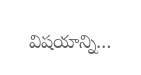విషయాన్ని…